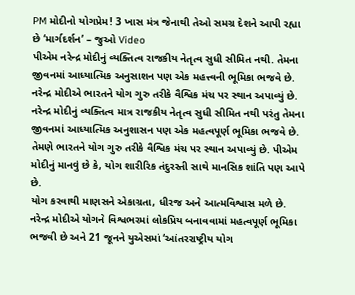PM મોદીનો યોગપ્રેમ! 3 ખાસ મંત્ર જેનાથી તેઓ સમગ્ર દેશને આપી રહ્યા છે ‘માર્ગદર્શન’ – જુઓ Video
પીએમ નરેન્દ્ર મોદીનું વ્યક્તિત્વ રાજકીય નેતૃત્વ સુધી સીમિત નથી. તેમના જીવનમાં આધ્યાત્મિક અનુસાશન પણ એક મહત્ત્વની ભૂમિકા ભજવે છે. નરેન્દ્ર મોદીએ ભારતને યોગ ગુરુ તરીકે વૈશ્વિક મંચ પર સ્થાન અપાવ્યું છે.
નરેન્દ્ર મોદીનું વ્યક્તિત્વ માત્ર રાજકીય નેતૃત્વ સુધી સીમિત નથી પરંતુ તેમના જીવનમાં આધ્યાત્મિક અનુશાસન પણ એક મહત્વપૂર્ણ ભૂમિકા ભજવે છે. તેમણે ભારતને યોગ ગુરુ તરીકે વૈશ્વિક મંચ પર સ્થાન અપાવ્યું છે. પીએમ મોદીનું માનવું છે કે, યોગ શારીરિક તંદુરસ્તી સાથે માનસિક શાંતિ પણ આપે છે.
યોગ કરવાથી માણસને એકાગ્રતા, ધીરજ અને આત્મવિશ્વાસ મળે છે. નરેન્દ્ર મોદીએ યોગને વિશ્વભરમાં લોકપ્રિય બનાવવામાં મહત્વપૂર્ણ ભૂમિકા ભજવી છે અને 21 જૂનને યુએસમાં ‘આંતરરાષ્ટ્રીય યોગ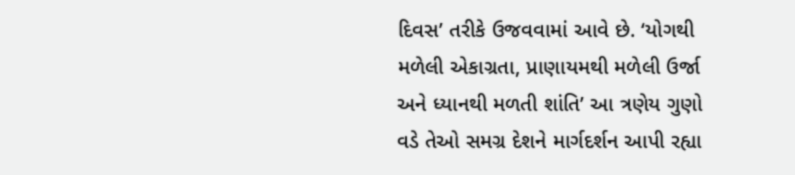દિવસ’ તરીકે ઉજવવામાં આવે છે. ‘યોગથી મળેલી એકાગ્રતા, પ્રાણાયમથી મળેલી ઉર્જા અને ધ્યાનથી મળતી શાંતિ’ આ ત્રણેય ગુણો વડે તેઓ સમગ્ર દેશને માર્ગદર્શન આપી રહ્યા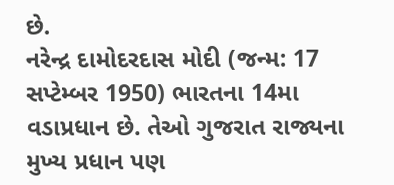છે.
નરેન્દ્ર દામોદરદાસ મોદી (જન્મ: 17 સપ્ટેમ્બર 1950) ભારતના 14મા વડાપ્રધાન છે. તેઓ ગુજરાત રાજ્યના મુખ્ય પ્રધાન પણ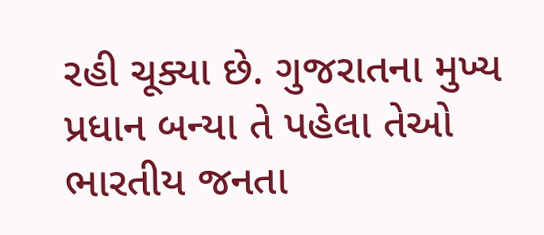રહી ચૂક્યા છે. ગુજરાતના મુખ્ય પ્રધાન બન્યા તે પહેલા તેઓ ભારતીય જનતા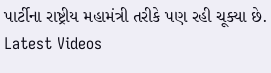પાર્ટીના રાષ્ટ્રીય મહામંત્રી તરીકે પણ રહી ચૂક્યા છે.
Latest Videos